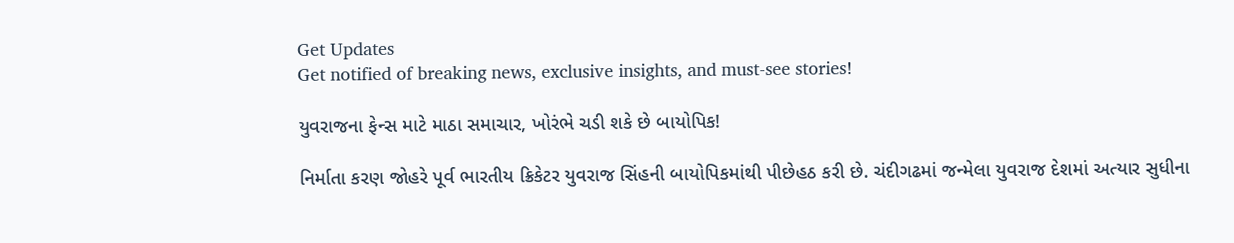Get Updates
Get notified of breaking news, exclusive insights, and must-see stories!

યુવરાજના ફેન્સ માટે માઠા સમાચાર, ખોરંભે ચડી શકે છે બાયોપિક!

નિર્માતા કરણ જોહરે પૂર્વ ભારતીય ક્રિકેટર યુવરાજ સિંહની બાયોપિકમાંથી પીછેહઠ કરી છે. ચંદીગઢમાં જન્મેલા યુવરાજ દેશમાં અત્યાર સુધીના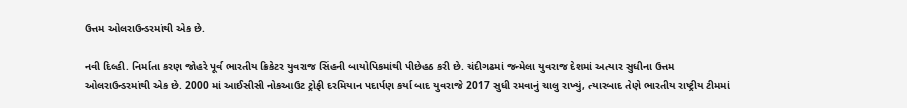ઉત્તમ ઓલરાઉન્ડરમાંથી એક છે.

નવી દિલ્હી. નિર્માતા કરણ જોહરે પૂર્વ ભારતીય ક્રિકેટર યુવરાજ સિંહની બાયોપિકમાંથી પીછેહઠ કરી છે. ચંદીગઢમાં જન્મેલા યુવરાજ દેશમાં અત્યાર સુધીના ઉત્તમ ઓલરાઉન્ડરમાંથી એક છે. 2000 માં આઈસીસી નોકઆઉટ ટ્રોફી દરમિયાન પદાર્પણ કર્યા બાદ યુવરાજે 2017 સુધી રમવાનું ચાલુ રાખ્યું, ત્યારબાદ તેણે ભારતીય રાષ્ટ્રીય ટીમમાં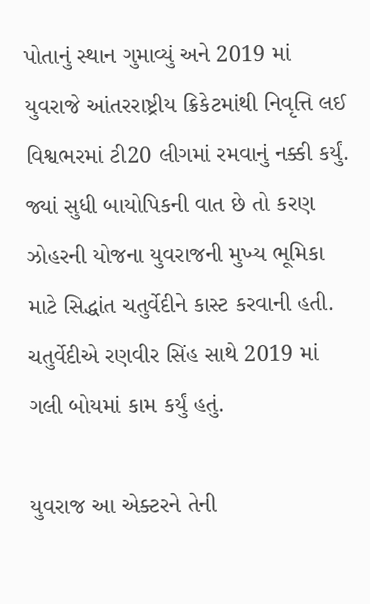પોતાનું સ્થાન ગુમાવ્યું અને 2019 માં યુવરાજે આંતરરાષ્ટ્રીય ક્રિકેટમાંથી નિવૃત્તિ લઈ વિશ્વભરમાં ટી20 લીગમાં રમવાનું નક્કી કર્યું. જ્યાં સુધી બાયોપિકની વાત છે તો કરણ ઝોહરની યોજના યુવરાજની મુખ્ય ભૂમિકા માટે સિદ્ધાંત ચતુર્વેદીને કાસ્ટ કરવાની હતી. ચતુર્વેદીએ રણવીર સિંહ સાથે 2019 માં ગલી બોયમાં કામ કર્યું હતું.

યુવરાજ આ એક્ટરને તેની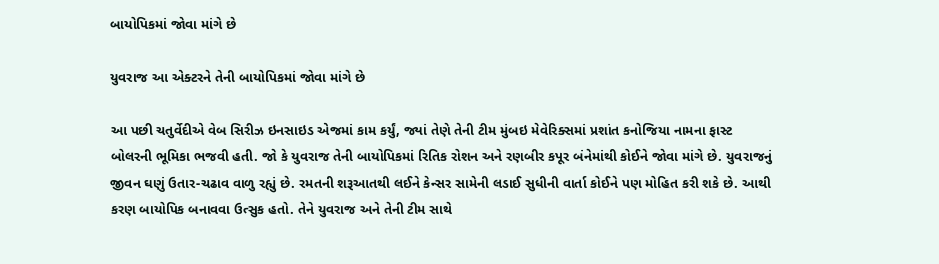બાયોપિકમાં જોવા માંગે છે

યુવરાજ આ એક્ટરને તેની બાયોપિકમાં જોવા માંગે છે

આ પછી ચતુર્વેદીએ વેબ સિરીઝ ઇનસાઇડ એજમાં કામ કર્યું, જ્યાં તેણે તેની ટીમ મુંબઇ મેવેરિક્સમાં પ્રશાંત કનોજિયા નામના ફાસ્ટ બોલરની ભૂમિકા ભજવી હતી. જો કે યુવરાજ તેની બાયોપિકમાં રિતિક રોશન અને રણબીર કપૂર બંનેમાંથી કોઈને જોવા માંગે છે. યુવરાજનું જીવન ઘણું ઉતાર-ચઢાવ વાળુ રહ્યું છે. રમતની શરૂઆતથી લઈને કેન્સર સામેની લડાઈ સુધીની વાર્તા કોઈને પણ મોહિત કરી શકે છે. આથી કરણ બાયોપિક બનાવવા ઉત્સુક હતો. તેને યુવરાજ અને તેની ટીમ સાથે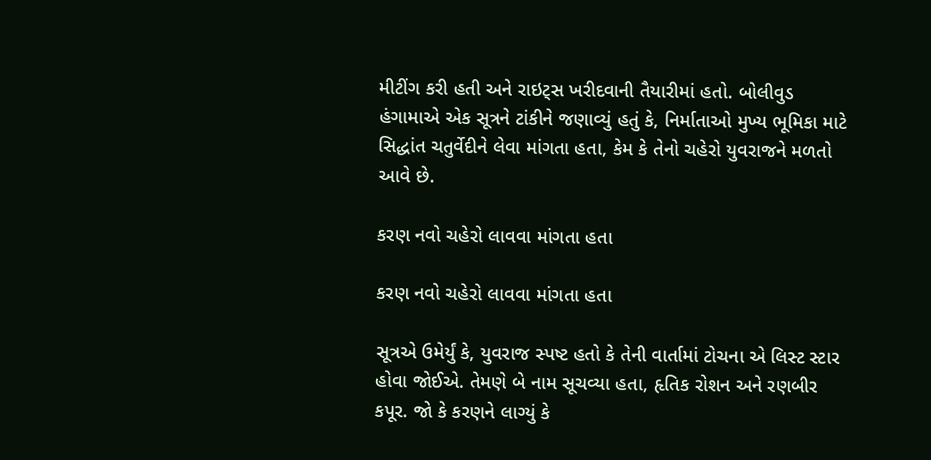મીટીંગ કરી હતી અને રાઇટ્સ ખરીદવાની તૈયારીમાં હતો. બોલીવુડ હંગામાએ એક સૂત્રને ટાંકીને જણાવ્યું હતું કે, નિર્માતાઓ મુખ્ય ભૂમિકા માટે સિદ્ધાંત ચતુર્વેદીને લેવા માંગતા હતા, કેમ કે તેનો ચહેરો યુવરાજને મળતો આવે છે.

કરણ નવો ચહેરો લાવવા માંગતા હતા

કરણ નવો ચહેરો લાવવા માંગતા હતા

સૂત્રએ ઉમેર્યું કે, યુવરાજ સ્પષ્ટ હતો કે તેની વાર્તામાં ટોચના એ લિસ્ટ સ્ટાર હોવા જોઈએ. તેમણે બે નામ સૂચવ્યા હતા, હૃતિક રોશન અને રણબીર કપૂર. જો કે કરણને લાગ્યું કે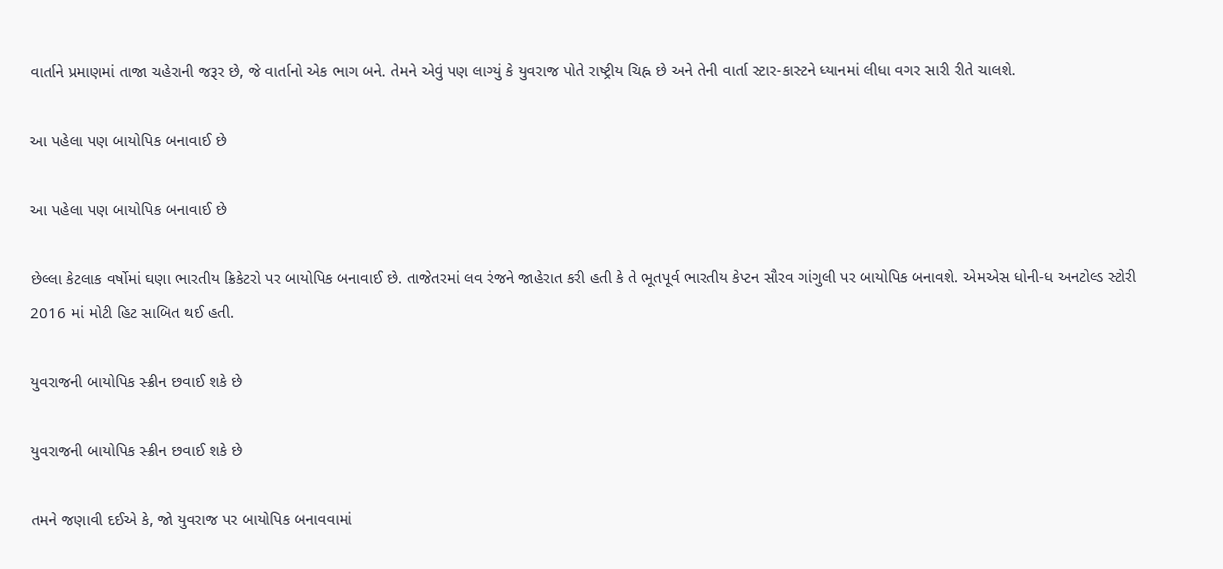વાર્તાને પ્રમાણમાં તાજા ચહેરાની જરૂર છે, જે વાર્તાનો એક ભાગ બને. તેમને એવું પણ લાગ્યું કે યુવરાજ પોતે રાષ્ટ્રીય ચિહ્ન છે અને તેની વાર્તા સ્ટાર-કાસ્ટને ધ્યાનમાં લીધા વગર સારી રીતે ચાલશે.

આ પહેલા પણ બાયોપિક બનાવાઈ છે

આ પહેલા પણ બાયોપિક બનાવાઈ છે

છેલ્લા કેટલાક વર્ષોમાં ઘણા ભારતીય ક્રિકેટરો પર બાયોપિક બનાવાઈ છે. તાજેતરમાં લવ રંજને જાહેરાત કરી હતી કે તે ભૂતપૂર્વ ભારતીય કેપ્ટન સૌરવ ગાંગુલી પર બાયોપિક બનાવશે. એમએસ ધોની-ધ અનટોલ્ડ સ્ટોરી 2016 માં મોટી હિટ સાબિત થઈ હતી.

યુવરાજની બાયોપિક સ્ક્રીન છવાઈ શકે છે

યુવરાજની બાયોપિક સ્ક્રીન છવાઈ શકે છે

તમને જણાવી દઈએ કે, જો યુવરાજ પર બાયોપિક બનાવવામાં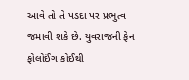આવે તો તે પડદા પર પ્રભુત્વ જમાવી શકે છે. યુવરાજની ફેન ફોલોઈંગ કોઈથી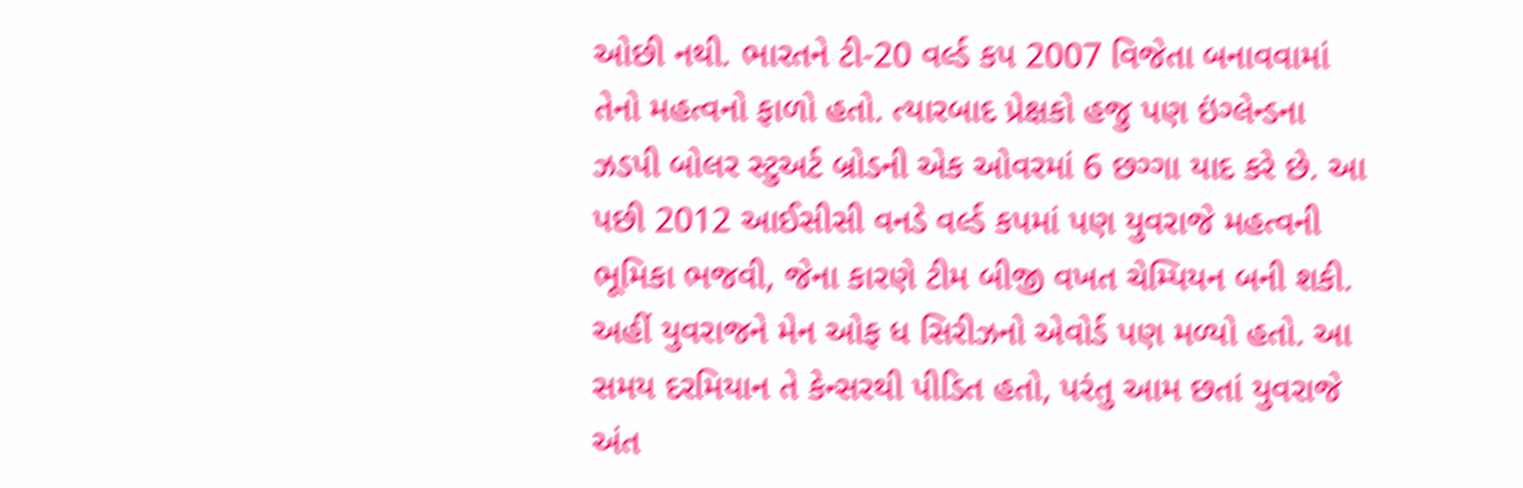ઓછી નથી. ભારતને ટી-20 વર્લ્ડ કપ 2007 વિજેતા બનાવવામાં તેનો મહત્વનો ફાળો હતો. ત્યારબાદ પ્રેક્ષકો હજુ પણ ઇંગ્લેન્ડના ઝડપી બોલર સ્ટુઅર્ટ બ્રોડની એક ઓવરમાં 6 છગ્ગા યાદ કરે છે. આ પછી 2012 આઈસીસી વનડે વર્લ્ડ કપમાં પણ યુવરાજે મહત્વની ભૂમિકા ભજવી, જેના કારણે ટીમ બીજી વખત ચેમ્પિયન બની શકી. અહીં યુવરાજને મેન ઓફ ધ સિરીઝનો એવોર્ડ પણ મળ્યો હતો. આ સમય દરમિયાન તે કેન્સરથી પીડિત હતો, પરંતુ આમ છતાં યુવરાજે અંત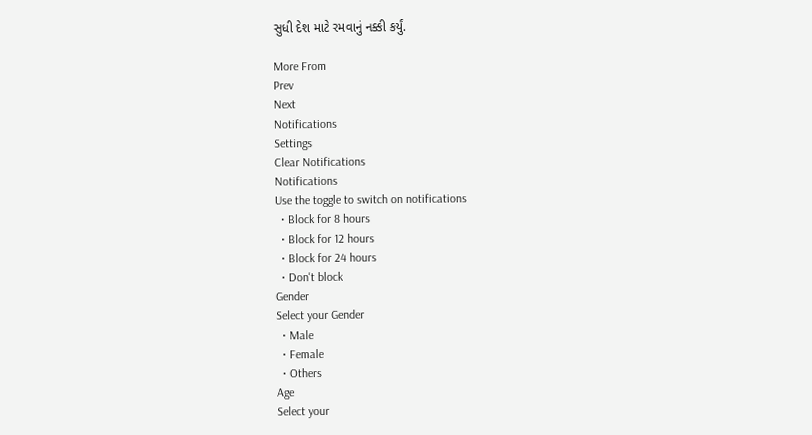સુધી દેશ માટે રમવાનું નક્કી કર્યું.

More From
Prev
Next
Notifications
Settings
Clear Notifications
Notifications
Use the toggle to switch on notifications
  • Block for 8 hours
  • Block for 12 hours
  • Block for 24 hours
  • Don't block
Gender
Select your Gender
  • Male
  • Female
  • Others
Age
Select your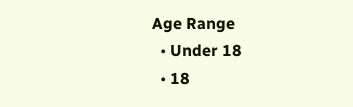Age Range
  • Under 18
  • 18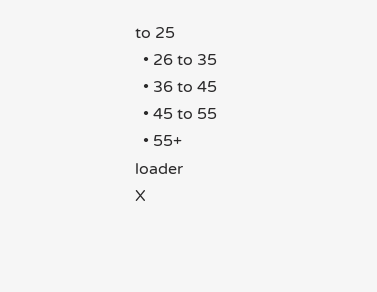to 25
  • 26 to 35
  • 36 to 45
  • 45 to 55
  • 55+
loader
X